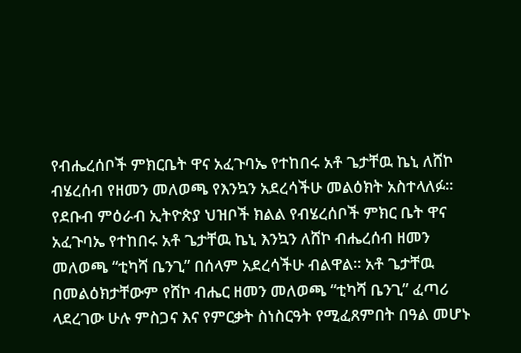የብሔረሰቦች ምክርቤት ዋና አፈጉባኤ የተከበሩ አቶ ጌታቸዉ ኬኒ ለሸኮ ብሄረሰብ የዘመን መለወጫ የእንኳን አደረሳችሁ መልዕክት አስተላለፉ።
የደቡብ ምዕራብ ኢትዮጵያ ህዝቦች ክልል የብሄረሰቦች ምክር ቤት ዋና አፈጉባኤ የተከበሩ አቶ ጌታቸዉ ኬኒ እንኳን ለሸኮ ብሔረሰብ ዘመን መለወጫ “ቲካሻ ቤንጊ” በሰላም አደረሳችሁ ብልዋል። አቶ ጌታቸዉ በመልዕክታቸውም የሸኮ ብሔር ዘመን መለወጫ “ቲካሻ ቤንጊ” ፈጣሪ ላደረገው ሁሉ ምስጋና እና የምርቃት ስነስርዓት የሚፈጸምበት በዓል መሆኑ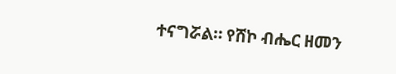ተናግሯል። የሸኮ ብሔር ዘመን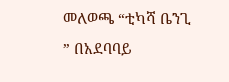መለወጫ “ቲካሻ ቤንጊ ” በአደባባይ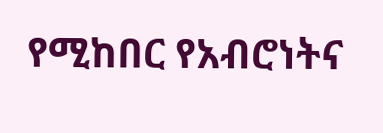የሚከበር የአብሮነትና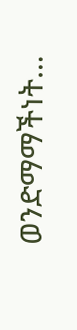ወንድማማችነት…